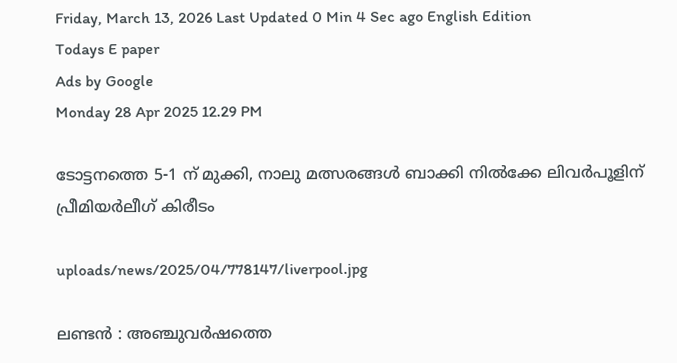Friday, March 13, 2026 Last Updated 0 Min 4 Sec ago English Edition
Todays E paper
Ads by Google
Monday 28 Apr 2025 12.29 PM

ടോട്ടനത്തെ 5-1 ന് മുക്കി, നാലു മത്സരങ്ങള്‍ ബാക്കി നില്‍ക്കേ ലിവര്‍പൂളിന് പ്രീമിയര്‍ലീഗ് കിരീടം

uploads/news/2025/04/778147/liverpool.jpg

ലണ്ടന്‍ : അഞ്ചുവര്‍ഷത്തെ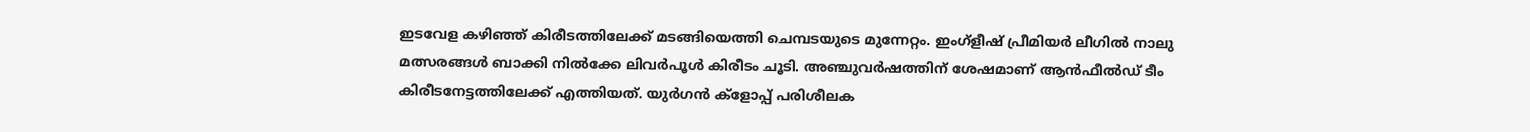ഇടവേള കഴിഞ്ഞ് കിരീടത്തിലേക്ക് മടങ്ങിയെത്തി ചെമ്പടയുടെ മുന്നേറ്റം. ഇംഗ്‌ളീഷ് പ്രീമിയര്‍ ലീഗില്‍ നാലു മത്സരങ്ങള്‍ ബാക്കി നില്‍ക്കേ ലിവര്‍പൂള്‍ കിരീടം ചൂടി. അഞ്ചുവര്‍ഷത്തിന് ശേഷമാണ് ആന്‍ഫീല്‍ഡ് ടീം കിരീടനേട്ടത്തിലേക്ക് എത്തിയത്. യുര്‍ഗന്‍ ക്‌ളോപ്പ് പരിശീലക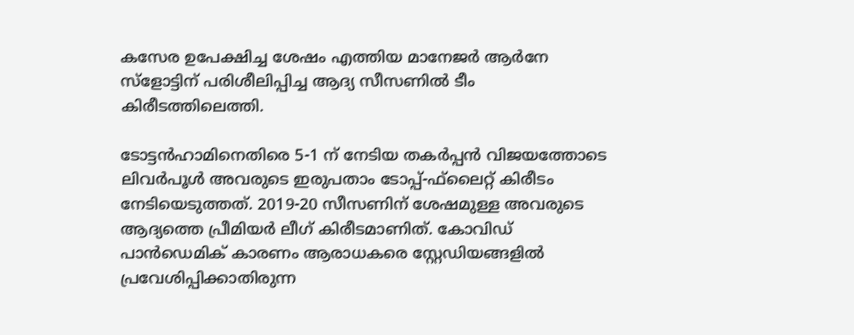കസേര ഉപേക്ഷിച്ച ശേഷം എത്തിയ മാനേജര്‍ ആര്‍നേ സ്‌ളോട്ടിന് പരിശീലിപ്പിച്ച ആദ്യ സീസണില്‍ ടീം കിരീടത്തിലെത്തി.

ടോട്ടന്‍ഹാമിനെതിരെ 5-1 ന് നേടിയ തകര്‍പ്പന്‍ വിജയത്തോടെ ലിവര്‍പൂള്‍ അവരുടെ ഇരുപതാം ടോപ്പ്-ഫ്‌ലൈറ്റ് കിരീടം നേടിയെടുത്തത്. 2019-20 സീസണിന് ശേഷമുള്ള അവരുടെ ആദ്യത്തെ പ്രീമിയര്‍ ലീഗ് കിരീടമാണിത്. കോവിഡ് പാന്‍ഡെമിക് കാരണം ആരാധകരെ സ്റ്റേഡിയങ്ങളില്‍ പ്രവേശിപ്പിക്കാതിരുന്ന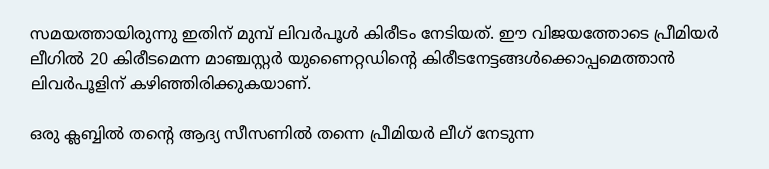സമയത്തായിരുന്നു ഇതിന് മുമ്പ് ലിവര്‍പൂള്‍ കിരീടം നേടിയത്. ഈ വിജയത്തോടെ പ്രീമിയര്‍ ലീഗില്‍ 20 കിരീടമെന്ന മാഞ്ചസ്റ്റര്‍ യുണൈറ്റഡിന്റെ കിരീടനേട്ടങ്ങള്‍ക്കൊപ്പമെത്താന്‍ ലിവര്‍പൂളിന് കഴിഞ്ഞിരിക്കുകയാണ്.

ഒരു ക്ലബ്ബില്‍ തന്റെ ആദ്യ സീസണില്‍ തന്നെ പ്രീമിയര്‍ ലീഗ് നേടുന്ന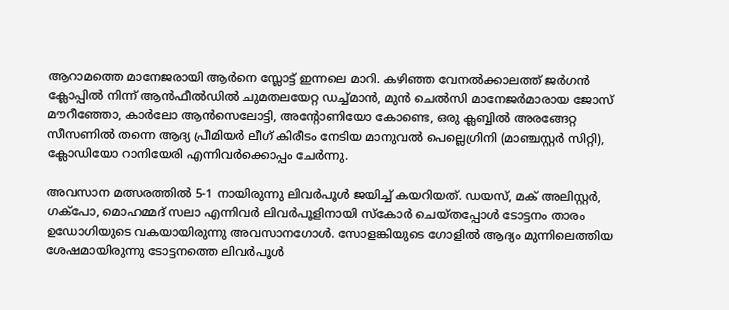ആറാമത്തെ മാനേജരായി ആര്‍നെ സ്ലോട്ട് ഇന്നലെ മാറി. കഴിഞ്ഞ വേനല്‍ക്കാലത്ത് ജര്‍ഗന്‍ ക്ലോപ്പില്‍ നിന്ന് ആന്‍ഫീല്‍ഡില്‍ ചുമതലയേറ്റ ഡച്ച്മാന്‍, മുന്‍ ചെല്‍സി മാനേജര്‍മാരായ ജോസ് മൗറീഞ്ഞോ, കാര്‍ലോ ആന്‍സെലോട്ടി, അന്റോണിയോ കോണ്ടെ, ഒരു ക്ലബ്ബില്‍ അരങ്ങേറ്റ സീസണില്‍ തന്നെ ആദ്യ പ്രീമിയര്‍ ലീഗ് കിരീടം നേടിയ മാനുവല്‍ പെല്ലെഗ്രിനി (മാഞ്ചസ്റ്റര്‍ സിറ്റി), ക്ലോഡിയോ റാനിയേരി എന്നിവര്‍ക്കൊപ്പം ചേര്‍ന്നു.

അവസാന മത്സരത്തില്‍ 5-1 നായിരുന്നു ലിവര്‍പൂള്‍ ജയിച്ച് കയറിയത്. ഡയസ്, മക് അലിസ്റ്റര്‍, ഗക്‌പോ, മൊഹമ്മദ് സലാ എന്നിവര്‍ ലിവര്‍പൂളിനായി സ്‌കോര്‍ ചെയ്തപ്പോള്‍ ടോട്ടനം താരം ഉഡോഗിയുടെ വകയായിരുന്നു അവസാനഗോള്‍. സോളങ്കിയുടെ ഗോളില്‍ ആദ്യം മുന്നിലെത്തിയ ശേഷമായിരുന്നു ടോട്ടനത്തെ ലിവര്‍പൂള്‍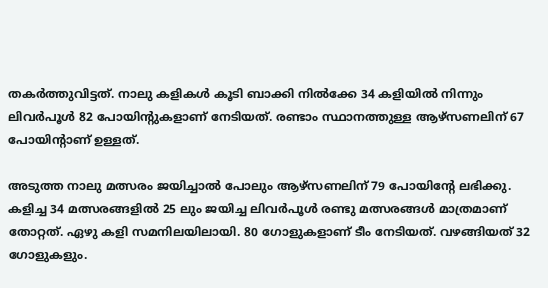തകര്‍ത്തുവിട്ടത്. നാലു കളികള്‍ കൂടി ബാക്കി നില്‍ക്കേ 34 കളിയില്‍ നിന്നും ലിവര്‍പൂള്‍ 82 പോയിന്റുകളാണ് നേടിയത്. രണ്ടാം സ്ഥാനത്തുള്ള ആഴ്‌സണലിന് 67 പോയിന്റാണ് ഉള്ളത്.

അടുത്ത നാലു മത്സരം ജയിച്ചാല്‍ പോലും ആഴ്‌സണലിന് 79 പോയിന്റേ ലഭിക്കു. കളിച്ച 34 മത്സരങ്ങളില്‍ 25 ലും ജയിച്ച ലിവര്‍പൂള്‍ രണ്ടു മത്സരങ്ങള്‍ മാത്രമാണ് തോറ്റത്. ഏഴു കളി സമനിലയിലായി. 80 ഗോളുകളാണ് ടീം നേടിയത്. വഴങ്ങിയത് 32 ഗോളുകളും.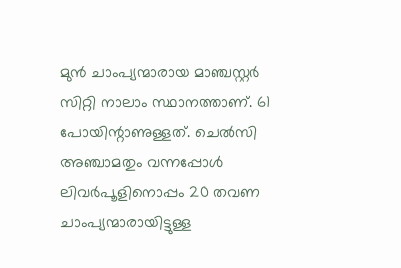മുന്‍ ചാംപ്യന്മാരായ മാഞ്ചസ്റ്റര്‍ സിറ്റി നാലാം സ്ഥാനത്താണ്. 61 പോയിന്റാണുള്ളത്. ചെല്‍സി അഞ്ചാമതും വന്നപ്പോള്‍ ലിവര്‍പൂളിനൊപ്പം 20 തവണ ചാംപ്യന്മാരായിട്ടുള്ള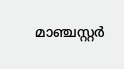മാഞ്ചസ്റ്റര്‍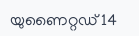യുണൈറ്റഡ് 14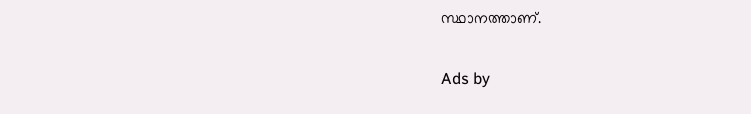സ്ഥാനത്താണ്.

Ads by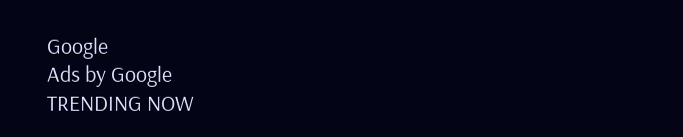Google
Ads by Google
TRENDING NOW